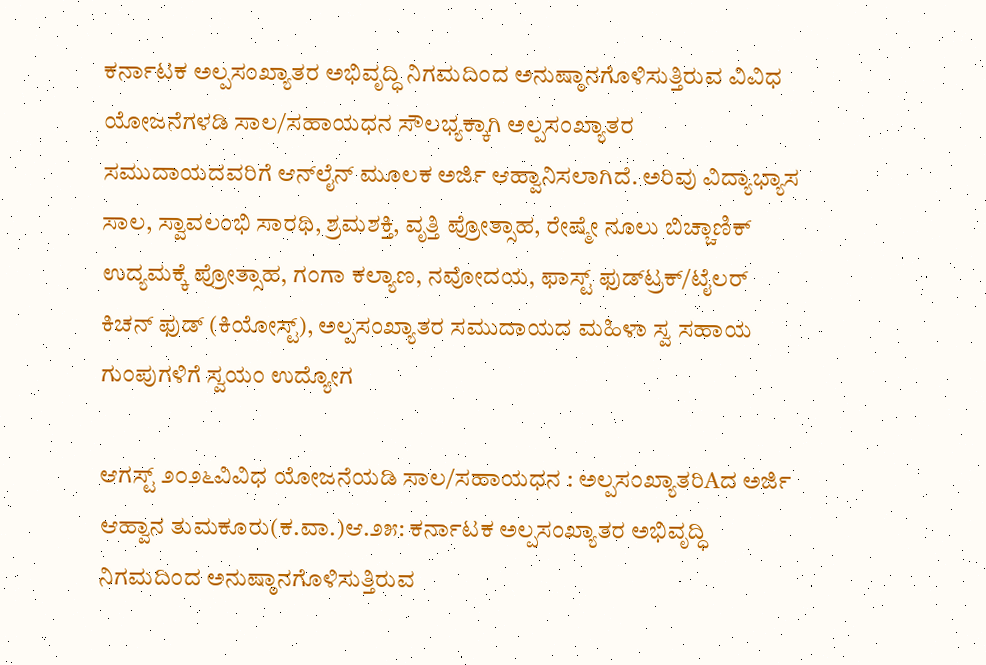ಕರ್ನಾಟಕ ಅಲ್ಪಸಂಖ್ಯಾತರ ಅಭಿವೃದ್ಧಿ ನಿಗಮದಿಂದ ಅನುಷ್ಠಾನಗೊಳಿಸುತ್ತಿರುವ ವಿವಿಧ ಯೋಜನೆಗಳಡಿ ಸಾಲ/ಸಹಾಯಧನ ಸೌಲಭ್ಯಕ್ಕಾಗಿ ಅಲ್ಪಸಂಖ್ಯಾತರ ಸಮುದಾಯದವರಿಗೆ ಆನ್‌ಲೈನ್ ಮೂಲಕ ಅರ್ಜಿ ಆಹ್ವಾನಿಸಲಾಗಿದೆ. ಅರಿವು ವಿದ್ಯಾಭ್ಯಾಸ ಸಾಲ, ಸ್ವಾವಲಂಭಿ ಸಾರಥಿ, ಶ್ರಮಶಕ್ತಿ, ವೃತ್ತಿ ಪ್ರೋತ್ಸಾಹ, ರೇಷ್ಮೇ ನೂಲು ಬಿಚ್ಚಾಣಿಕ್ ಉದ್ಯಮಕ್ಕೆ ಪ್ರೋತ್ಸಾಹ, ಗಂಗಾ ಕಲ್ಯಾಣ, ನವೋದಯ, ಫಾಸ್ಟ್ ಫುಡ್‌ಟ್ರಕ್/ಟೈಲರ್ ಕಿಚನ್ ಫುಡ್ (ಕಿಯೋಸ್ಟ್), ಅಲ್ಪಸಂಖ್ಯಾತರ ಸಮುದಾಯದ ಮಹಿಳಾ ಸ್ವ ಸಹಾಯ ಗುಂಪುಗಳಿಗೆ ಸ್ವಯಂ ಉದ್ಯೋಗ

ಆಗಸ್ಟ್ ೨೦೨೬ವಿವಿಧ ಯೋಜನೆಯಡಿ ಸಾಲ/ಸಹಾಯಧನ : ಅಲ್ಪಸಂಖ್ಯಾತರಿAದ ಅರ್ಜಿ ಆಹ್ವಾನ ತುಮಕೂರು(ಕ.ವಾ.)ಆ.೨೫: ಕರ್ನಾಟಕ ಅಲ್ಪಸಂಖ್ಯಾತರ ಅಭಿವೃದ್ಧಿ ನಿಗಮದಿಂದ ಅನುಷ್ಠಾನಗೊಳಿಸುತ್ತಿರುವ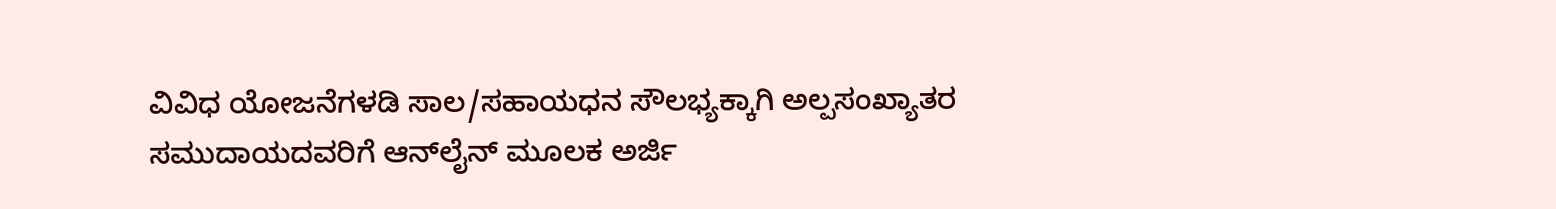ವಿವಿಧ ಯೋಜನೆಗಳಡಿ ಸಾಲ/ಸಹಾಯಧನ ಸೌಲಭ್ಯಕ್ಕಾಗಿ ಅಲ್ಪಸಂಖ್ಯಾತರ ಸಮುದಾಯದವರಿಗೆ ಆನ್‌ಲೈನ್ ಮೂಲಕ ಅರ್ಜಿ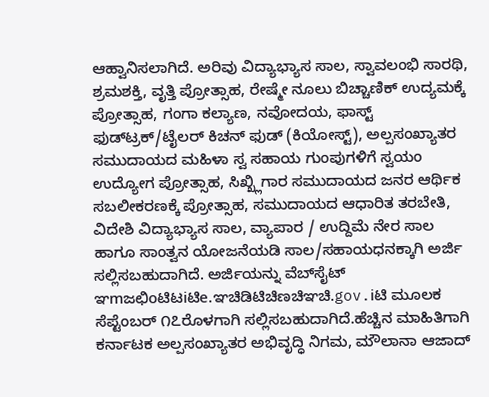ಆಹ್ವಾನಿಸಲಾಗಿದೆ. ಅರಿವು ವಿದ್ಯಾಭ್ಯಾಸ ಸಾಲ, ಸ್ವಾವಲಂಭಿ ಸಾರಥಿ, ಶ್ರಮಶಕ್ತಿ, ವೃತ್ತಿ ಪ್ರೋತ್ಸಾಹ, ರೇಷ್ಮೇ ನೂಲು ಬಿಚ್ಚಾಣಿಕ್ ಉದ್ಯಮಕ್ಕೆ ಪ್ರೋತ್ಸಾಹ, ಗಂಗಾ ಕಲ್ಯಾಣ, ನವೋದಯ, ಫಾಸ್ಟ್ ಫುಡ್‌ಟ್ರಕ್/ಟೈಲರ್ ಕಿಚನ್ ಫುಡ್ (ಕಿಯೋಸ್ಟ್), ಅಲ್ಪಸಂಖ್ಯಾತರ ಸಮುದಾಯದ ಮಹಿಳಾ ಸ್ವ ಸಹಾಯ ಗುಂಪುಗಳಿಗೆ ಸ್ವಯಂ ಉದ್ಯೋಗ ಪ್ರೋತ್ಸಾಹ, ಸಿಖ್ಖ್ಲಿಗಾರ ಸಮುದಾಯದ ಜನರ ಆರ್ಥಿಕ ಸಬಲೀಕರಣಕ್ಕೆ ಪ್ರೋತ್ಸಾಹ, ಸಮುದಾಯದ ಆಧಾರಿತ ತರಬೇತಿ, ವಿದೇಶಿ ವಿದ್ಯಾಭ್ಯಾಸ ಸಾಲ, ವ್ಯಾಪಾರ / ಉದ್ದಿಮೆ ನೇರ ಸಾಲ ಹಾಗೂ ಸಾಂತ್ವನ ಯೋಜನೆಯಡಿ ಸಾಲ/ಸಹಾಯಧನಕ್ಕಾಗಿ ಅರ್ಜಿ ಸಲ್ಲಿಸಬಹುದಾಗಿದೆ. ಅರ್ಜಿಯನ್ನು ವೆಬ್‌ಸೈಟ್ ಞmಜಛಿoಟಿಟiಟಿe.ಞಚಿಡಿಟಿಚಿಣಚಿಞಚಿ.gov.iಟಿ ಮೂಲಕ ಸೆಪ್ಟೆಂಬರ್ ೧೭ರೊಳಗಾಗಿ ಸಲ್ಲಿಸಬಹುದಾಗಿದೆ.ಹೆಚ್ಚಿನ ಮಾಹಿತಿಗಾಗಿ ಕರ್ನಾಟಕ ಅಲ್ಪಸಂಖ್ಯಾತರ ಅಭಿವೃದ್ಧಿ ನಿಗಮ, ಮೌಲಾನಾ ಆಜಾದ್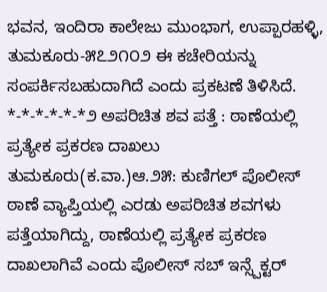ಭವನ, ಇಂದಿರಾ ಕಾಲೇಜು ಮುಂಭಾಗ, ಉಪ್ಪಾರಹಳ್ಳಿ, ತುಮಕೂರು-೫೭೨೧೦೨ ಈ ಕಚೇರಿಯನ್ನು ಸಂಪರ್ಕಿಸಬಹುದಾಗಿದೆ ಎಂದು ಪ್ರಕಟಣೆ ತಿಳಿಸಿದೆ. *-*-*-*-*-*೨ ಅಪರಿಚಿತ ಶವ ಪತ್ತೆ : ಠಾಣೆಯಲ್ಲಿ ಪ್ರತ್ಯೇಕ ಪ್ರಕರಣ ದಾಖಲು ತುಮಕೂರು(ಕ.ವಾ.)ಆ.೨೫: ಕುಣಿಗಲ್ ಪೊಲೀಸ್ ಠಾಣೆ ವ್ಯಾಪ್ತಿಯಲ್ಲಿ ಎರಡು ಅಪರಿಚಿತ ಶವಗಳು ಪತ್ತೆಯಾಗಿದ್ದು, ಠಾಣೆಯಲ್ಲಿ ಪ್ರತ್ಯೇಕ ಪ್ರಕರಣ ದಾಖಲಾಗಿವೆ ಎಂದು ಪೊಲೀಸ್ ಸಬ್ ಇನ್ಸ್ಪೆಕ್ಟರ್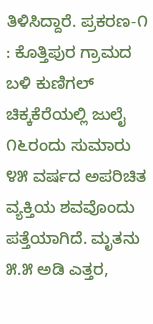ತಿಳಿಸಿದ್ದಾರೆ. ಪ್ರಕರಣ-೧ : ಕೊತ್ತಿಪುರ ಗ್ರಾಮದ ಬಳಿ ಕುಣಿಗಲ್ ಚಿಕ್ಕಕೆರೆಯಲ್ಲಿ ಜುಲೈ ೧೬ರಂದು ಸುಮಾರು ೪೫ ವರ್ಷದ ಅಪರಿಚಿತ ವ್ಯಕ್ತಿಯ ಶವವೊಂದು ಪತ್ತೆಯಾಗಿದೆ. ಮೃತನು ೫.೫ ಅಡಿ ಎತ್ತರ,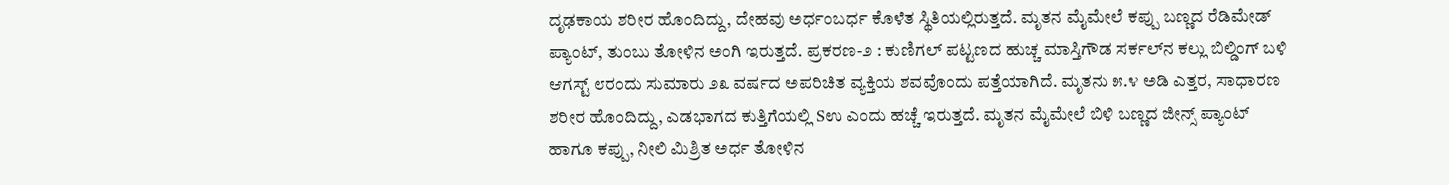ದೃಢಕಾಯ ಶರೀರ ಹೊಂದಿದ್ದು, ದೇಹವು ಅರ್ಧಂಬರ್ಧ ಕೊಳೆತ ಸ್ಥಿತಿಯಲ್ಲಿರುತ್ತದೆ. ಮೃತನ ಮೈಮೇಲೆ ಕಪ್ಪು ಬಣ್ಣದ ರೆಡಿಮೇಡ್ ಪ್ಯಾಂಟ್, ತುಂಬು ತೋಳಿನ ಅಂಗಿ ಇರುತ್ತದೆ. ಪ್ರಕರಣ-೨ : ಕುಣಿಗಲ್ ಪಟ್ಟಣದ ಹುಚ್ಚ ಮಾಸ್ತಿಗೌಡ ಸರ್ಕಲ್‌ನ ಕಲ್ಲು ಬಿಲ್ಡಿಂಗ್ ಬಳಿ ಆಗಸ್ಟ್ ೮ರಂದು ಸುಮಾರು ೨೩ ವರ್ಷದ ಅಪರಿಚಿತ ವ್ಯಕ್ತಿಯ ಶವವೊಂದು ಪತ್ತೆಯಾಗಿದೆ. ಮೃತನು ೫.೪ ಅಡಿ ಎತ್ತರ, ಸಾಧಾರಣ ಶರೀರ ಹೊಂದಿದ್ದು, ಎಡಭಾಗದ ಕುತ್ತಿಗೆಯಲ್ಲಿ Sಉ ಎಂದು ಹಚ್ಚೆ ಇರುತ್ತದೆ. ಮೃತನ ಮೈಮೇಲೆ ಬಿಳಿ ಬಣ್ಣದ ಜೀನ್ಸ್ ಪ್ಯಾಂಟ್ ಹಾಗೂ ಕಪ್ಪು, ನೀಲಿ ಮಿಶ್ರಿತ ಅರ್ಧ ತೋಳಿನ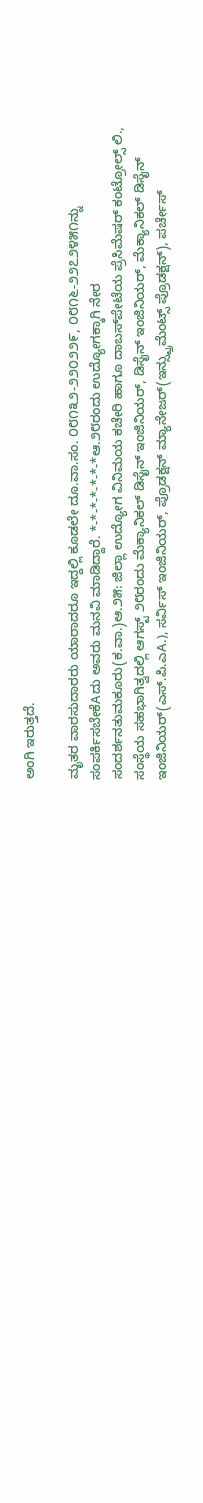ಅಂಗಿ ಇರುತ್ತದೆ.

ಮೃತರ ವಾರಸುದಾರರು ಯಾರಾದರೂ ಇದ್ದಲ್ಲಿ ಕೂಡಲೇ ದೂ.ವಾ.ಸಂ. ೦೮೧೩೨-೨೨೦೨೨೯, ೦೮೧೬-೨೨೭೨೪೫೧ನ್ನು ಸಂಪರ್ಕಿಸಬೇಕೆAದು ಅವರು ಮನವಿ ಮಾಡಿದ್ದಾರೆ. *-*-*-*-*-*-*ಆ.೨೮ರಂದು ಉದ್ಯೋಗಕ್ಕಾಗಿ ನೇರ ಸಂದರ್ಶನತುಮಕೂರು(ಕ.ವಾ.)ಆ.೨೫: ಜಿಲ್ಲಾ ಉದ್ಯೋಗ ವಿನಿಮಯ ಕಚೇರಿ ಹಾಗೂ ದಾಬಸ್‌ಪೇಟೆಯ ಪ್ರೆಸಿಮೆಷರ್ ಕಂಟ್ರೋಲ್ಸ್ ಲಿ., ಸಂಸ್ಥೆಯ ಸಹಭಾಗಿತ್ವದಲ್ಲಿ ಆಗಸ್ಟ್ ೨೮ರಂದು ಮೆಕ್ಯಾನಿಕಲ್ ಡಿಸೈನ್ ಇಂಜಿನಿಯರ್, ಡಿಸೈನ್ ಇಂಜಿನಿಯರ್, ಮೆಕ್ಯಾನಿಕಲ್ ಡಿಸೈನ್ ಇಂಜಿನಿಯರ್(ಎಸ್.ಪಿ.ಎA.), ಸರ್ವಿಸ್ ಇಂಜಿನಿಯರ್, ಪ್ರೊಡಕ್ಷನ್ ಮ್ಯಾನೇಜರ್(ಇನ್ಸ್ಟ್ರುಮೆಂಟ್ಸ್ ಪ್ರೊಡಕ್ಷನ್), ಪರ್ಚೇಸ್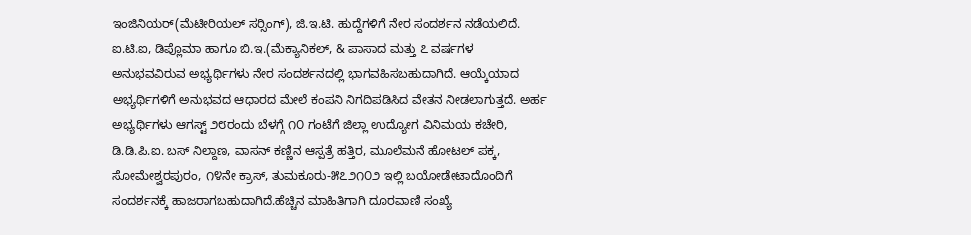ಇಂಜಿನಿಯರ್(ಮೆಟೀರಿಯಲ್ ಸರ‍್ಸಿಂಗ್), ಜಿ.ಇ.ಟಿ. ಹುದ್ದೆಗಳಿಗೆ ನೇರ ಸಂದರ್ಶನ ನಡೆಯಲಿದೆ. ಐ.ಟಿ.ಐ, ಡಿಪ್ಲೊಮಾ ಹಾಗೂ ಬಿ.ಇ.(ಮೆಕ್ಯಾನಿಕಲ್, & ಪಾಸಾದ ಮತ್ತು ೭ ವರ್ಷಗಳ ಅನುಭವವಿರುವ ಅಭ್ಯರ್ಥಿಗಳು ನೇರ ಸಂದರ್ಶನದಲ್ಲಿ ಭಾಗವಹಿಸಬಹುದಾಗಿದೆ. ಆಯ್ಕೆಯಾದ ಅಭ್ಯರ್ಥಿಗಳಿಗೆ ಅನುಭವದ ಆಧಾರದ ಮೇಲೆ ಕಂಪನಿ ನಿಗದಿಪಡಿಸಿದ ವೇತನ ನೀಡಲಾಗುತ್ತದೆ. ಅರ್ಹ ಅಭ್ಯರ್ಥಿಗಳು ಆಗಸ್ಟ್ ೨೮ರಂದು ಬೆಳಗ್ಗೆ ೧೦ ಗಂಟೆಗೆ ಜಿಲ್ಲಾ ಉದ್ಯೋಗ ವಿನಿಮಯ ಕಚೇರಿ, ಡಿ.ಡಿ.ಪಿ.ಐ. ಬಸ್ ನಿಲ್ದಾಣ, ವಾಸನ್ ಕಣ್ಣಿನ ಆಸ್ಪತ್ರೆ ಹತ್ತಿರ, ಮೂಲೆಮನೆ ಹೋಟಲ್ ಪಕ್ಕ, ಸೋಮೇಶ್ವರಪುರಂ, ೧೪ನೇ ಕ್ರಾಸ್, ತುಮಕೂರು-೫೭೨೧೦೨ ಇಲ್ಲಿ ಬಯೋಡೇಟಾದೊಂದಿಗೆ ಸಂದರ್ಶನಕ್ಕೆ ಹಾಜರಾಗಬಹುದಾಗಿದೆ.ಹೆಚ್ಚಿನ ಮಾಹಿತಿಗಾಗಿ ದೂರವಾಣಿ ಸಂಖ್ಯೆ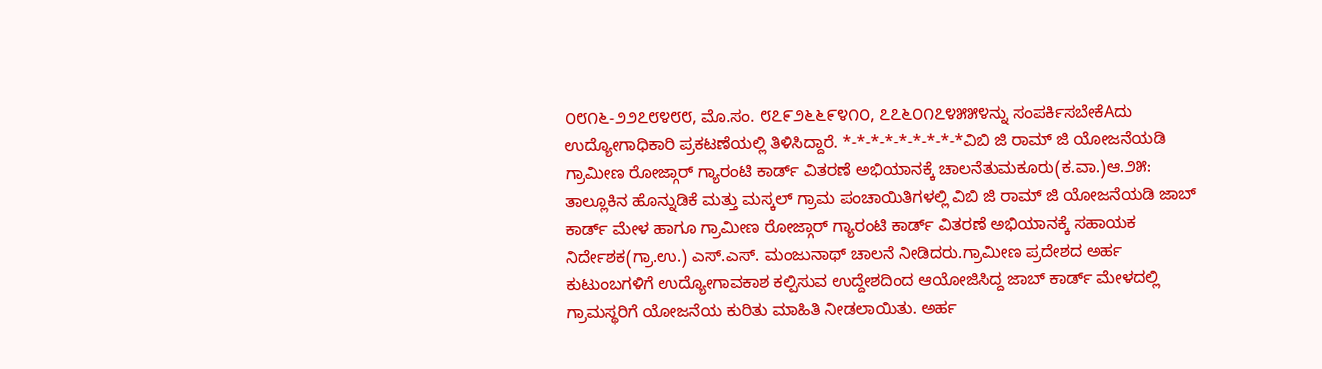೦೮೧೬-೨೨೭೮೪೮೮, ಮೊ.ಸಂ. ೮೭೯೨೬೬೯೪೧೦, ೭೭೬೦೧೭೪೫೫೪ನ್ನು ಸಂಪರ್ಕಿಸಬೇಕೆAದು ಉದ್ಯೋಗಾಧಿಕಾರಿ ಪ್ರಕಟಣೆಯಲ್ಲಿ ತಿಳಿಸಿದ್ದಾರೆ. *-*-*-*-*-*-*-*-*ವಿಬಿ ಜಿ ರಾಮ್ ಜಿ ಯೋಜನೆಯಡಿ ಗ್ರಾಮೀಣ ರೋಜ್ಗಾರ್ ಗ್ಯಾರಂಟಿ ಕಾರ್ಡ್ ವಿತರಣೆ ಅಭಿಯಾನಕ್ಕೆ ಚಾಲನೆತುಮಕೂರು(ಕ.ವಾ.)ಆ.೨೫: ತಾಲ್ಲೂಕಿನ ಹೊನ್ನುಡಿಕೆ ಮತ್ತು ಮಸ್ಕಲ್ ಗ್ರಾಮ ಪಂಚಾಯಿತಿಗಳಲ್ಲಿ ವಿಬಿ ಜಿ ರಾಮ್ ಜಿ ಯೋಜನೆಯಡಿ ಜಾಬ್ ಕಾರ್ಡ್ ಮೇಳ ಹಾಗೂ ಗ್ರಾಮೀಣ ರೋಜ್ಗಾರ್ ಗ್ಯಾರಂಟಿ ಕಾರ್ಡ್ ವಿತರಣೆ ಅಭಿಯಾನಕ್ಕೆ ಸಹಾಯಕ ನಿರ್ದೇಶಕ(ಗ್ರಾ.ಉ.) ಎಸ್.ಎಸ್. ಮಂಜುನಾಥ್ ಚಾಲನೆ ನೀಡಿದರು.ಗ್ರಾಮೀಣ ಪ್ರದೇಶದ ಅರ್ಹ ಕುಟುಂಬಗಳಿಗೆ ಉದ್ಯೋಗಾವಕಾಶ ಕಲ್ಪಿಸುವ ಉದ್ದೇಶದಿಂದ ಆಯೋಜಿಸಿದ್ದ ಜಾಬ್ ಕಾರ್ಡ್ ಮೇಳದಲ್ಲಿ ಗ್ರಾಮಸ್ಥರಿಗೆ ಯೋಜನೆಯ ಕುರಿತು ಮಾಹಿತಿ ನೀಡಲಾಯಿತು. ಅರ್ಹ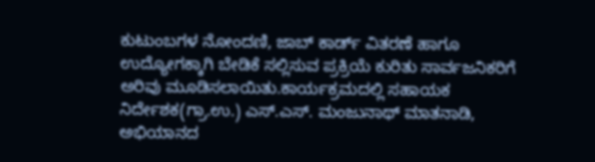ಕುಟುಂಬಗಳ ನೋಂದಣಿ, ಜಾಬ್ ಕಾರ್ಡ್ ವಿತರಣೆ ಹಾಗೂ ಉದ್ಯೋಗಕ್ಕಾಗಿ ಬೇಡಿಕೆ ಸಲ್ಲಿಸುವ ಪ್ರಕ್ರಿಯೆ ಕುರಿತು ಸಾರ್ವಜನಿಕರಿಗೆ ಅರಿವು ಮೂಡಿಸಲಾಯಿತು.ಕಾರ್ಯಕ್ರಮದಲ್ಲಿ ಸಹಾಯಕ ನಿರ್ದೇಶಕ(ಗ್ರಾ.ಉ.) ಎಸ್.ಎಸ್. ಮಂಜುನಾಥ್ ಮಾತನಾಡಿ, ಅಭಿಯಾನದ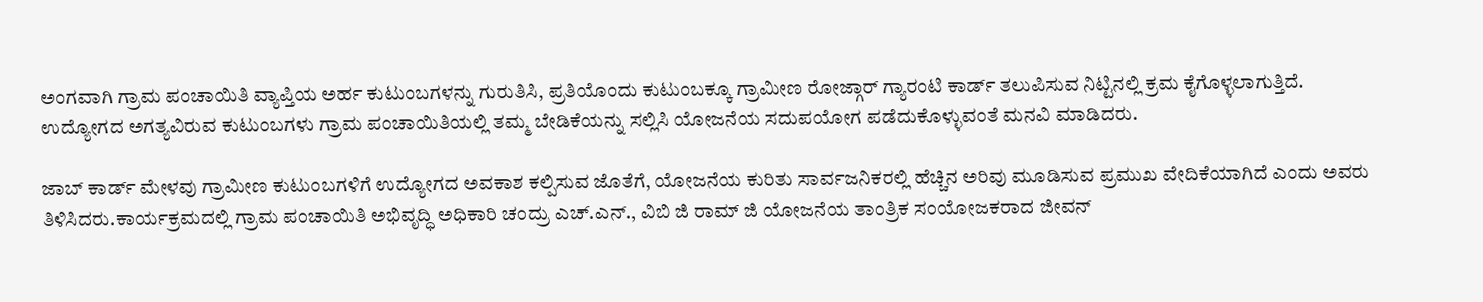ಅಂಗವಾಗಿ ಗ್ರಾಮ ಪಂಚಾಯಿತಿ ವ್ಯಾಪ್ತಿಯ ಅರ್ಹ ಕುಟುಂಬಗಳನ್ನು ಗುರುತಿಸಿ, ಪ್ರತಿಯೊಂದು ಕುಟುಂಬಕ್ಕೂ ಗ್ರಾಮೀಣ ರೋಜ್ಗಾರ್ ಗ್ಯಾರಂಟಿ ಕಾರ್ಡ್ ತಲುಪಿಸುವ ನಿಟ್ಟಿನಲ್ಲಿ ಕ್ರಮ ಕೈಗೊಳ್ಳಲಾಗುತ್ತಿದೆ. ಉದ್ಯೋಗದ ಅಗತ್ಯವಿರುವ ಕುಟುಂಬಗಳು ಗ್ರಾಮ ಪಂಚಾಯಿತಿಯಲ್ಲಿ ತಮ್ಮ ಬೇಡಿಕೆಯನ್ನು ಸಲ್ಲಿಸಿ ಯೋಜನೆಯ ಸದುಪಯೋಗ ಪಡೆದುಕೊಳ್ಳುವಂತೆ ಮನವಿ ಮಾಡಿದರು.

ಜಾಬ್ ಕಾರ್ಡ್ ಮೇಳವು ಗ್ರಾಮೀಣ ಕುಟುಂಬಗಳಿಗೆ ಉದ್ಯೋಗದ ಅವಕಾಶ ಕಲ್ಪಿಸುವ ಜೊತೆಗೆ, ಯೋಜನೆಯ ಕುರಿತು ಸಾರ್ವಜನಿಕರಲ್ಲಿ ಹೆಚ್ಚಿನ ಅರಿವು ಮೂಡಿಸುವ ಪ್ರಮುಖ ವೇದಿಕೆಯಾಗಿದೆ ಎಂದು ಅವರು ತಿಳಿಸಿದರು.ಕಾರ್ಯಕ್ರಮದಲ್ಲಿ ಗ್ರಾಮ ಪಂಚಾಯಿತಿ ಅಭಿವೃದ್ಧಿ ಅಧಿಕಾರಿ ಚಂದ್ರು ಎಚ್.ಎನ್., ವಿಬಿ ಜಿ ರಾಮ್ ಜಿ ಯೋಜನೆಯ ತಾಂತ್ರಿಕ ಸಂಯೋಜಕರಾದ ಜೀವನ್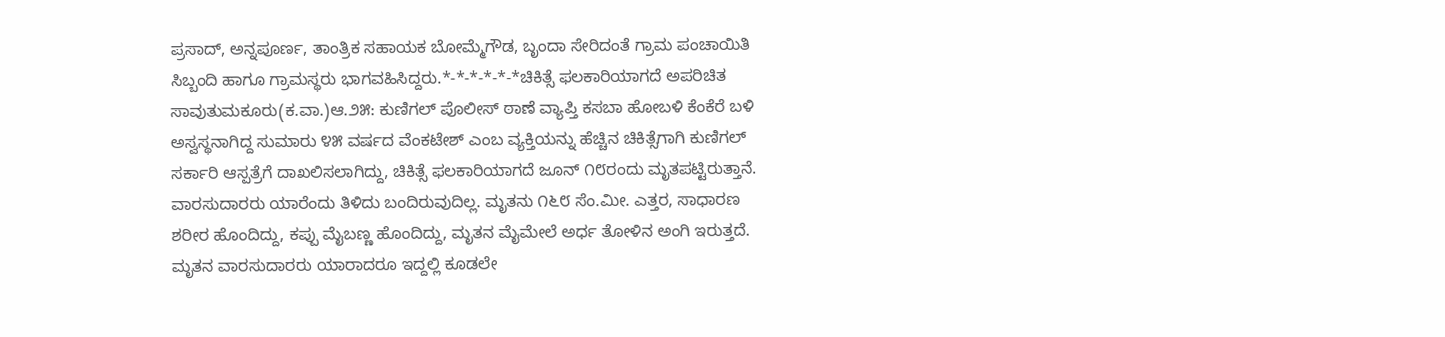ಪ್ರಸಾದ್, ಅನ್ನಪೂರ್ಣ, ತಾಂತ್ರಿಕ ಸಹಾಯಕ ಬೋಮ್ಮೆಗೌಡ, ಬೃಂದಾ ಸೇರಿದಂತೆ ಗ್ರಾಮ ಪಂಚಾಯಿತಿ ಸಿಬ್ಬಂದಿ ಹಾಗೂ ಗ್ರಾಮಸ್ಥರು ಭಾಗವಹಿಸಿದ್ದರು.*-*-*-*-*-*ಚಿಕಿತ್ಸೆ ಫಲಕಾರಿಯಾಗದೆ ಅಪರಿಚಿತ ಸಾವುತುಮಕೂರು(ಕ.ವಾ.)ಆ.೨೫: ಕುಣಿಗಲ್ ಪೊಲೀಸ್ ಠಾಣೆ ವ್ಯಾಪ್ತಿ ಕಸಬಾ ಹೋಬಳಿ ಕೆಂಕೆರೆ ಬಳಿ ಅಸ್ವಸ್ಥನಾಗಿದ್ದ ಸುಮಾರು ೪೫ ವರ್ಷದ ವೆಂಕಟೇಶ್ ಎಂಬ ವ್ಯಕ್ತಿಯನ್ನು ಹೆಚ್ಚಿನ ಚಿಕಿತ್ಸೆಗಾಗಿ ಕುಣಿಗಲ್ ಸರ್ಕಾರಿ ಆಸ್ಪತ್ರೆಗೆ ದಾಖಲಿಸಲಾಗಿದ್ದು, ಚಿಕಿತ್ಸೆ ಫಲಕಾರಿಯಾಗದೆ ಜೂನ್ ೧೮ರಂದು ಮೃತಪಟ್ಟಿರುತ್ತಾನೆ. ವಾರಸುದಾರರು ಯಾರೆಂದು ತಿಳಿದು ಬಂದಿರುವುದಿಲ್ಲ. ಮೃತನು ೧೬೮ ಸೆಂ.ಮೀ. ಎತ್ತರ, ಸಾಧಾರಣ ಶರೀರ ಹೊಂದಿದ್ದು, ಕಪ್ಪು ಮೈಬಣ್ಣ ಹೊಂದಿದ್ದು, ಮೃತನ ಮೈಮೇಲೆ ಅರ್ಧ ತೋಳಿನ ಅಂಗಿ ಇರುತ್ತದೆ. ಮೃತನ ವಾರಸುದಾರರು ಯಾರಾದರೂ ಇದ್ದಲ್ಲಿ ಕೂಡಲೇ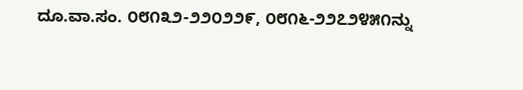ದೂ.ವಾ.ಸಂ. ೦೮೧೩೨-೨೨೦೨೨೯, ೦೮೧೬-೨೨೭೨೪೫೧ನ್ನು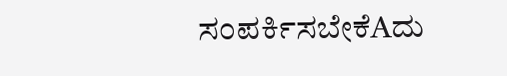ಸಂಪರ್ಕಿಸಬೇಕೆAದು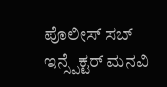ಪೊಲೀಸ್ ಸಬ್ ಇನ್ಸ್ಪೆಕ್ಟರ್ ಮನವಿ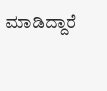ಮಾಡಿದ್ದಾರೆ